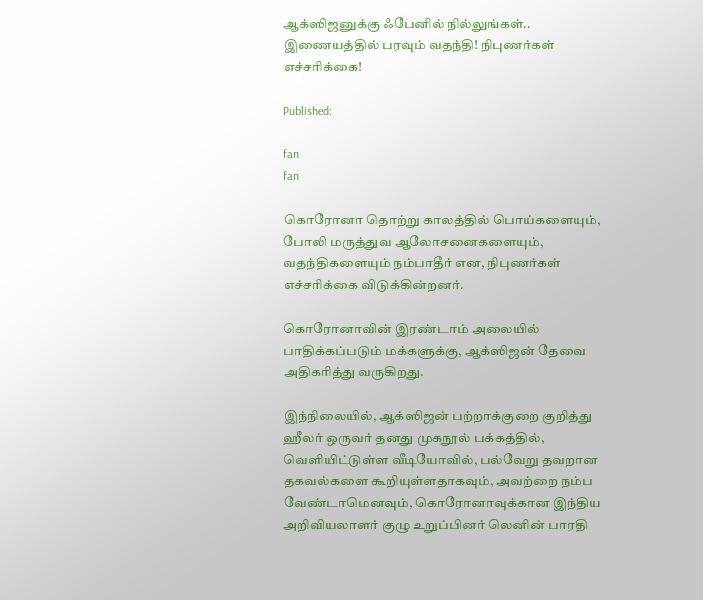ஆக்ஸிஜனுக்கு ஃபேனில் நில்லுங்கள்.. இணையத்தில் பரவும் வதந்தி! நிபுணர்கள் எச்சரிக்கை!

Published:

fan
fan

கொரோனா தொற்று காலத்தில் பொய்களையும், போலி மருத்துவ ஆலோசனைகளையும், வதந்திகளையும் நம்பாதீர் என, நிபுணர்கள் எச்சரிக்கை விடுக்கின்றனர்.

கொரோனாவின் இரண்டாம் அலையில் பாதிக்கப்படும் மக்களுக்கு, ஆக்ஸிஜன் தேவை அதிகரித்து வருகிறது.

இந்நிலையில், ஆக்ஸிஜன் பற்றாக்குறை குறித்து ஹீலர் ஒருவர் தனது முகநூல் பக்கத்தில், வெளியிட்டுள்ள வீடியோவில், பல்வேறு தவறான தகவல்களை கூறியுள்ளதாகவும், அவற்றை நம்ப வேண்டாமெனவும், கொரோனாவுக்கான இந்திய அறிவியலாளர் குழு உறுப்பினர் லெனின் பாரதி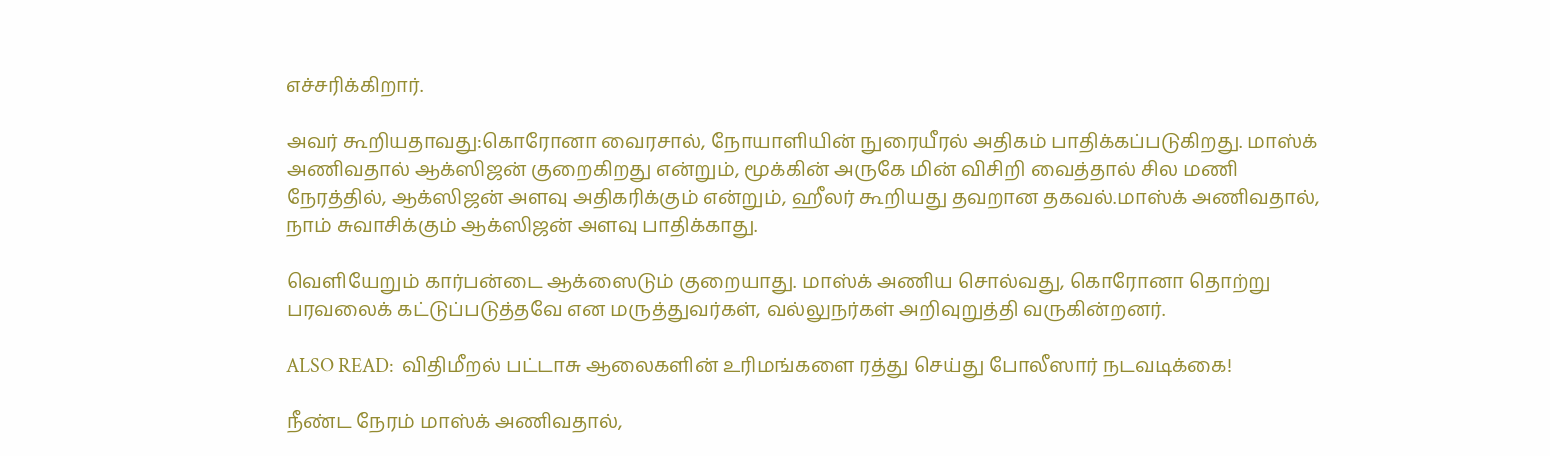எச்சரிக்கிறார்.

அவர் கூறியதாவது:கொரோனா வைரசால், நோயாளியின் நுரையீரல் அதிகம் பாதிக்கப்படுகிறது. மாஸ்க் அணிவதால் ஆக்ஸிஜன் குறைகிறது என்றும், மூக்கின் அருகே மின் விசிறி வைத்தால் சில மணி நேரத்தில், ஆக்ஸிஜன் அளவு அதிகரிக்கும் என்றும், ஹீலர் கூறியது தவறான தகவல்.மாஸ்க் அணிவதால், நாம் சுவாசிக்கும் ஆக்ஸிஜன் அளவு பாதிக்காது.

வெளியேறும் கார்பன்டை ஆக்ஸைடும் குறையாது. மாஸ்க் அணிய சொல்வது, கொரோனா தொற்று பரவலைக் கட்டுப்படுத்தவே என மருத்துவர்கள், வல்லுநர்கள் அறிவுறுத்தி வருகின்றனர்.

ALSO READ:  விதிமீறல் பட்டாசு ஆலைகளின் உரிமங்களை ரத்து செய்து போலீஸார் நடவடிக்கை!

நீண்ட நேரம் மாஸ்க் அணிவதால்,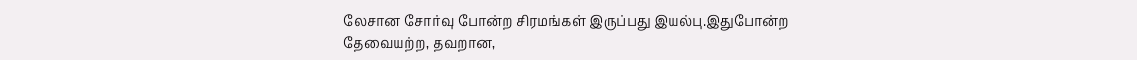லேசான சோர்வு போன்ற சிரமங்கள் இருப்பது இயல்பு.இதுபோன்ற தேவையற்ற, தவறான,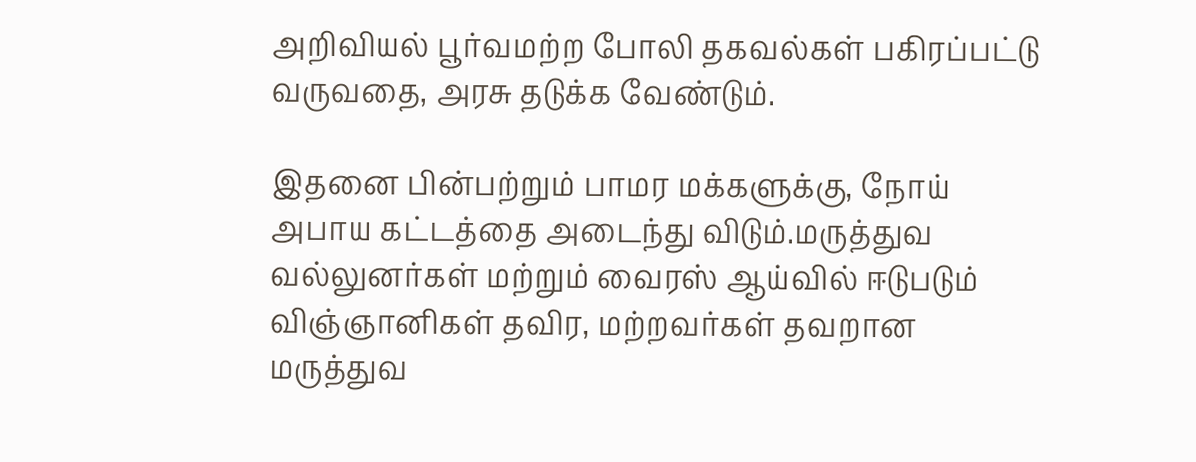அறிவியல் பூர்வமற்ற போலி தகவல்கள் பகிரப்பட்டு வருவதை, அரசு தடுக்க வேண்டும்.

இதனை பின்பற்றும் பாமர மக்களுக்கு, நோய் அபாய கட்டத்தை அடைந்து விடும்.மருத்துவ வல்லுனர்கள் மற்றும் வைரஸ் ஆய்வில் ஈடுபடும் விஞ்ஞானிகள் தவிர, மற்றவர்கள் தவறான மருத்துவ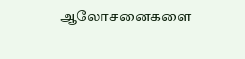ஆலோசனைகளை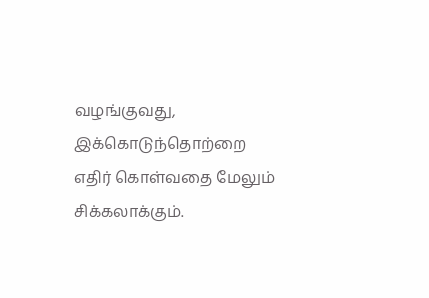வழங்குவது, இக்கொடுந்தொற்றை எதிர் கொள்வதை மேலும் சிக்கலாக்கும்.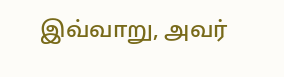இவ்வாறு, அவர்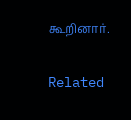கூறினார்.

Related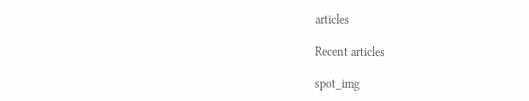articles

Recent articles

spot_img